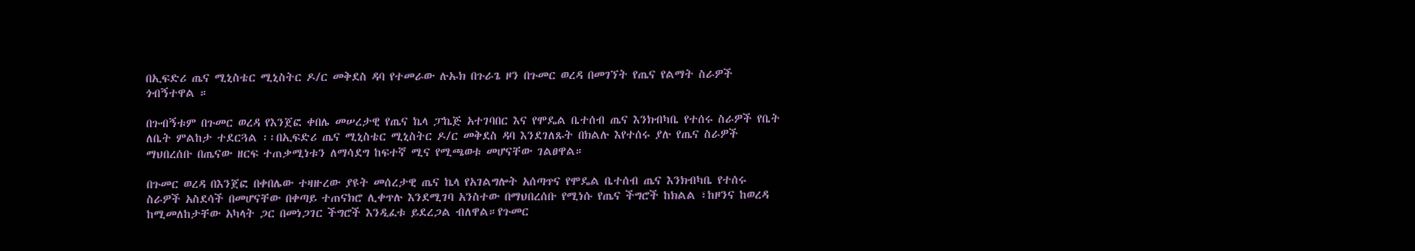በኢፍድሪ ጤና ሚኒስቴር ሚኒስትር ዶ/ር መቅደስ ዳባ የተመራው ሉኡክ በጉራጌ ዞን በጉመር ወረዳ በመገኘት የጤና የልማት ስራዎች ጎብኝተዋል ።

በጉብኝቱም በጉመር ወረዳ የእንጀፎ ቀበሌ መሠረታዊ የጤና ኬላ ፓኬጅ አተገባበር እና የሞዴል ቤተሰብ ጤና እንክብካቤ የተሰሩ ስራዎች የቤት ለቤት ምልከታ ተደርጓል ፡፡በኢፍድሪ ጤና ሚኒስቴር ሚኒስትር ዶ/ር መቅደስ ዳባ እንደገለጹት በክልሉ እየተሰሩ ያሉ የጤና ስራዎች ማህበረሰቡ በጤናው ዘርፍ ተጠቃሚነቱን ለማሳደግ ከፍተኛ ሚና የሚጫወቱ መሆናቸው ገልፀዋል።

በጉመር ወረዳ በእንጀፎ በቀበሌው ተዛዙረው ያዩት መሰረታዊ ጤና ኬላ የአገልግሎት አሰጣጥና የሞዴል ቤተሰብ ጤና እንክብካቤ የተሰሩ ስራዎች አስደሳች በመሆናቸው በቀጣይ ተጠናክሮ ሊቀጥሉ እንደሚገባ አንስተው በማህበረሰቡ የሚነሱ የጤና ችግሮች ከክልል ፣ከዞንና ከወረዳ ከሚመለከታቸው አካላት ጋር በመነጋገር ችግሮች እንዲፈቱ ይደረጋል ብለዋል።የጉመር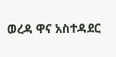ወረዳ ዋና አስተዳደር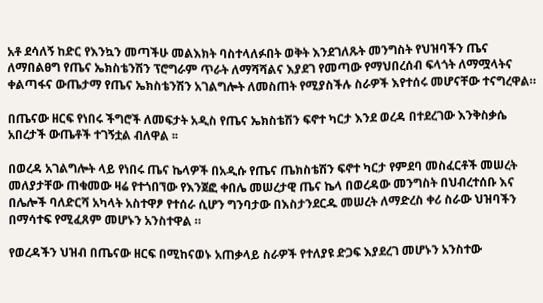አቶ ደሳለኝ ከድር የእንኳን መጣችሁ መልእክት ባስተላለፉበት ወቅት እንደገለጹት መንግስት የህዝባችን ጤና ለማበልፀግ የጤና ኤክስቴንሽን ፕሮግራም ጥራት ለማሻሻልና እያደገ የመጣው የማህበረሰብ ፍላጎት ለማሟላትና ቀልጣፋና ውጤታማ የጤና ኤክስቴንሽን አገልግሎት ለመስጠት የሚያስችሉ ስራዎች እየተሰሩ መሆናቸው ተናግረዋል።

በጤናው ዘርፍ የነበሩ ችግሮች ለመፍታት አዲስ የጤና ኤክስቴሽን ፍኖተ ካርታ እንደ ወረዳ በተደረገው እንቅስቃሴ አበረታች ውጤቶች ተገኝቷል ብለዋል ፡፡

በወረዳ አገልግሎት ላይ የነበሩ ጤና ኬላዎች በአዲሱ የጤና ጤክስቴሽን ፍኖተ ካርታ የምደባ መስፈርቶች መሠረት መለያታቸው ጠቁመው ዛሬ የተጎበኘው የእንጀፎ ቀበሌ መሠረታዊ ጤና ኬላ በወረዳው መንግስት በህብረተሰቡ እና በሌሎች ባለድርሻ አካላት አስተዋፆ የተሰራ ሲሆን ግንባታው በእስታንደርዱ መሠረት ለማድረስ ቀሪ ስራው ህዝባችን በማሳተፍ የሚፈጸም መሆኑን አንስተዋል ።

የወረዳችን ህዝብ በጤናው ዘርፍ በሚከናወኑ አጠቃላይ ስራዎች የተለያዩ ድጋፍ እያደረገ መሆኑን አንስተው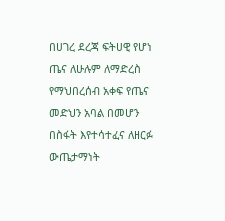በሀገረ ደረጃ ፍትሀዊ የሆነ ጤና ለሁሉም ለማድረስ የማህበረሰብ አቀፍ የጤና መድህን አባል በመሆን በስፋት እየተሳተፈና ለዘርፉ ውጤታማነት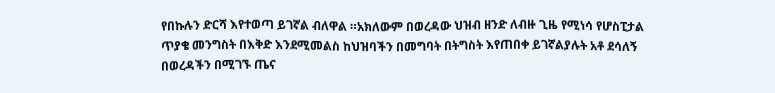የበኩሉን ድርሻ እየተወጣ ይገኛል ብለዋል ።አክለውም በወረዳው ህዝብ ዘንድ ለብዙ ጊዜ የሚነሳ የሆስፒታል ጥያቄ መንግስት በእቅድ እንደሚመልስ ከህዝባችን በመግባት በትግስት እየጠበቀ ይገኛልያሉት አቶ ደሳለኝ በወረዳችን በሚገኙ ጤና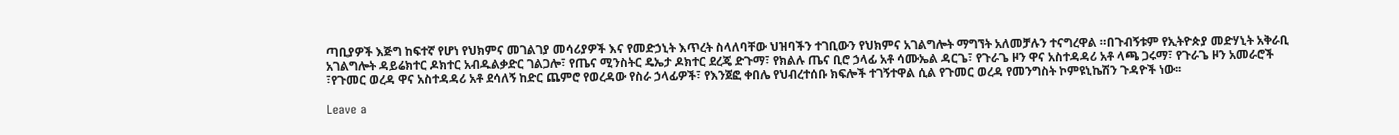ጣቢያዎች እጅግ ከፍተኛ የሆነ የህክምና መገልገያ መሳሪያዎች እና የመድኃኒት እጥረት ስላለባቸው ህዝባችን ተገቢውን የህክምና አገልግሎት ማግኘት አለመቻሉን ተናግረዋል ።በጉብኝቱም የኢትዮጵያ መድሃኒት አቅራቢ አገልግሎት ዳይሬክተር ዶክተር አብዱልቃድር ገልጋሎ፣ የጤና ሚንስትር ዴኤታ ዶክተር ደረጄ ድጉማ፣ የክልሉ ጤና ቢሮ ኃላፊ አቶ ሳሙኤል ዳርጌ፣ የጉራጌ ዞን ዋና አስተዳዳሪ አቶ ላጫ ጋሩማ፣ የጉራጌ ዞን አመራሮች ፣የጉመር ወረዳ ዋና አስተዳዳሪ አቶ ደሳለኝ ከድር ጨምሮ የወረዳው የስራ ኃላፊዎች፣ የእንጀፎ ቀበሌ የህብረተሰቡ ክፍሎች ተገኝተዋል ሲል የጉመር ወረዳ የመንግስት ኮምዩኒኬሽን ጉዳዮች ነው፡፡

Leave a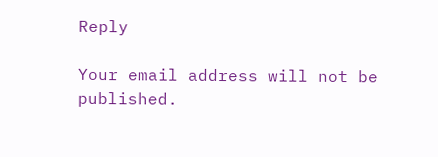Reply

Your email address will not be published.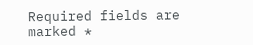Required fields are marked *